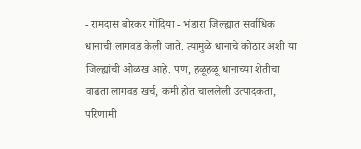- रामदास बोरकर गोंदिया - भंडारा जिल्ह्यात सर्वाधिक धानाची लागवड केली जाते. त्यामुळे धानाचे कोठार अशी या जिल्ह्यांची ओळख आहे. पण, हळूहळू धानाच्या शेतीचा वाढता लागवड खर्च, कमी होत चाललेली उत्पादकता, परिणामी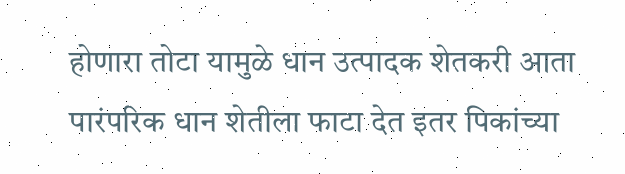होणारा तोटा यामुळे धान उत्पादक शेतकरी आता पारंपरिक धान शेतीला फाटा देत इतर पिकांच्या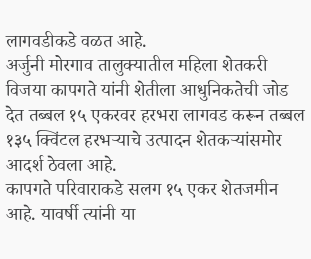लागवडीकडे वळत आहे.
अर्जुनी मोरगाव तालुक्यातील महिला शेतकरी विजया कापगते यांनी शेतीला आधुनिकतेची जोड देत तब्बल १५ एकरवर हरभरा लागवड करून तब्बल १३५ क्विंटल हरभऱ्याचे उत्पादन शेतकऱ्यांसमोर आदर्श ठेवला आहे.
कापगते परिवाराकडे सलग १५ एकर शेतजमीन आहे. यावर्षी त्यांनी या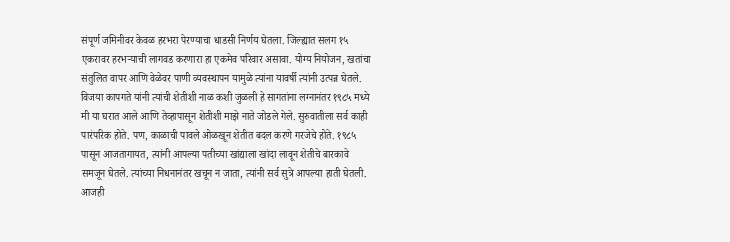संपूर्ण जमिनीवर केवळ हरभरा पेरण्याचा धाडसी निर्णय घेतला. जिल्ह्यात सलग १५ एकरावर हरभऱ्याची लागवड करणारा हा एकमेव परिवार असावा. योग्य नियोजन, खतांचा संतुलित वापर आणि वेळेवर पाणी व्यवस्थापन यामुळे त्यांना यावर्षी त्यांनी उत्पन्न घेतले.
विजया कापगते यांनी त्यांची शेतीशी नाळ कशी जुळली हे सागतांना लग्नानंतर १९८५ मध्ये मी या घरात आले आणि तेव्हापासून शेतीशी माझे नाते जोडले गेले. सुरुवातीला सर्व काही पारंपरिक होते. पण, काळाची पावले ओळखून शेतीत बदल करणे गरजेचे होते. १९८५ पासून आजतागायत, त्यांनी आपल्या पतीच्या खांद्याला खांदा लावून शेतीचे बारकावे समजून घेतले. त्यांच्या निधनानंतर खचून न जाता, त्यांनी सर्व सुत्रे आपल्या हाती घेतली.
आजही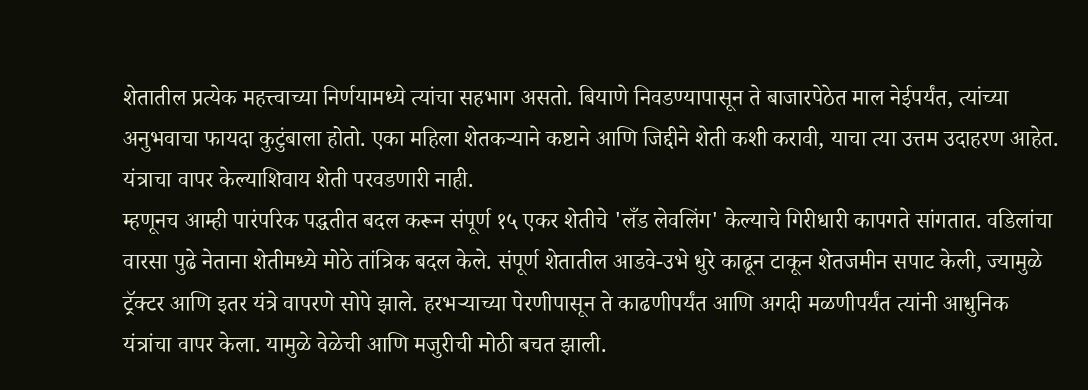शेतातील प्रत्येक महत्त्वाच्या निर्णयामध्ये त्यांचा सहभाग असतो. बियाणे निवडण्यापासून ते बाजारपेठेत माल नेईपर्यंत, त्यांच्या अनुभवाचा फायदा कुटुंबाला होतो. एका महिला शेतकऱ्याने कष्टाने आणि जिद्दीने शेती कशी करावी, याचा त्या उत्तम उदाहरण आहेत. यंत्राचा वापर केल्याशिवाय शेती परवडणारी नाही.
म्हणूनच आम्ही पारंपरिक पद्धतीत बदल करून संपूर्ण १५ एकर शेतीचे 'लँड लेवलिंग' केल्याचे गिरीधारी कापगते सांगतात. वडिलांचा वारसा पुढे नेताना शेतीमध्ये मोठे तांत्रिक बदल केले. संपूर्ण शेतातील आडवे-उभे धुरे काढून टाकून शेतजमीन सपाट केली, ज्यामुळे ट्रॅक्टर आणि इतर यंत्रे वापरणे सोपे झाले. हरभऱ्याच्या पेरणीपासून ते काढणीपर्यंत आणि अगदी मळणीपर्यंत त्यांनी आधुनिक यंत्रांचा वापर केला. यामुळे वेळेची आणि मजुरीची मोठी बचत झाली.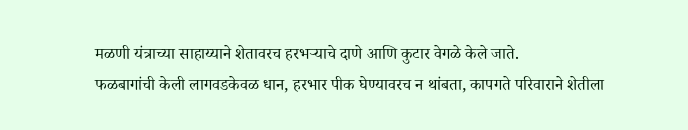मळणी यंत्राच्या साहाय्याने शेतावरच हरभऱ्याचे दाणे आणि कुटार वेगळे केले जाते.
फळबागांची केली लागवडकेवळ धान, हरभार पीक घेण्यावरच न थांबता, कापगते परिवाराने शेतीला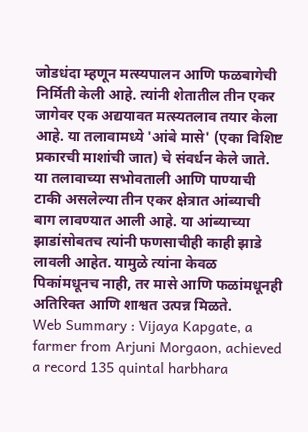जोडधंदा म्हणून मत्स्यपालन आणि फळबागेची निर्मिती केली आहे. त्यांनी शेतातील तीन एकर जागेवर एक अद्ययावत मत्स्यतलाव तयार केला आहे. या तलावामध्ये 'आंबे मासे' (एका विशिष्ट प्रकारची माशांची जात) चे संवर्धन केले जाते.
या तलावाच्या सभोवताली आणि पाण्याची टाकी असलेल्या तीन एकर क्षेत्रात आंब्याची बाग लावण्यात आली आहे. या आंब्याच्या झाडांसोबतच त्यांनी फणसाचीही काही झाडे लावली आहेत. यामुळे त्यांना केवळ पिकांमधूनच नाही, तर मासे आणि फळांमधूनही अतिरिक्त आणि शाश्वत उत्पन्न मिळते.
Web Summary : Vijaya Kapgate, a farmer from Arjuni Morgaon, achieved a record 135 quintal harbhara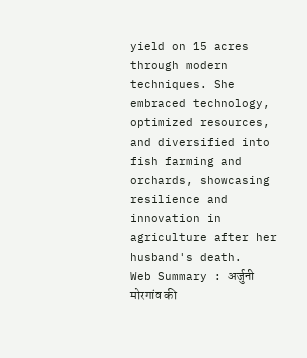yield on 15 acres through modern techniques. She embraced technology, optimized resources, and diversified into fish farming and orchards, showcasing resilience and innovation in agriculture after her husband's death.
Web Summary : अर्जुनी मोरगांव की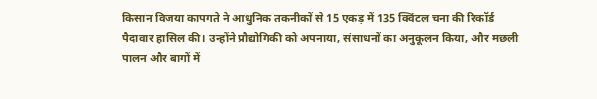किसान विजया कापगते ने आधुनिक तकनीकों से 15 एकड़ में 135 क्विंटल चना की रिकॉर्ड पैदावार हासिल की। उन्होंने प्रौद्योगिकी को अपनाया, संसाधनों का अनुकूलन किया, और मछली पालन और बागों में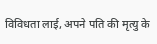विविधता लाई, अपने पति की मृत्यु के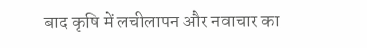बाद कृषि में लचीलापन और नवाचार का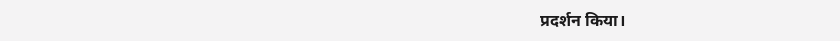प्रदर्शन किया।